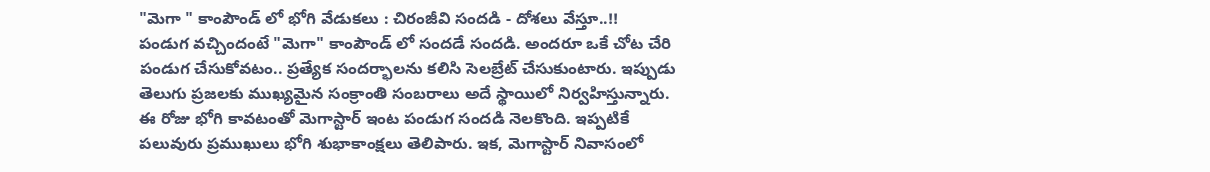"మెగా " కాంపౌండ్ లో భోగి వేడుకలు : చిరంజీవి సందడి - దోశలు వేస్తూ..!!
పండుగ వచ్చిందంటే "మెగా" కాంపౌండ్ లో సందడే సందడి. అందరూ ఒకే చోట చేరి పండుగ చేసుకోవటం.. ప్రత్యేక సందర్భాలను కలిసి సెలబ్రేట్ చేసుకుంటారు. ఇప్పుడు తెలుగు ప్రజలకు ముఖ్యమైన సంక్రాంతి సంబరాలు అదే స్థాయిలో నిర్వహిస్తున్నారు. ఈ రోజు భోగి కావటంతో మెగాస్టార్ ఇంట పండుగ సందడి నెలకొంది. ఇప్పటికే పలువురు ప్రముఖులు భోగి శుభాకాంక్షలు తెలిపారు. ఇక, మెగాస్టార్ నివాసంలో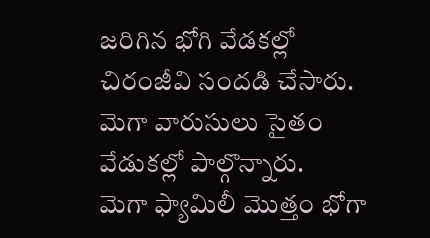జరిగిన భోగి వేడకల్లో చిరంజీవి సందడి చేసారు. మెగా వారుసులు సైతం వేడుకల్లో పాల్గొన్నారు.
మెగా ఫ్యామిలీ మొత్తం భోగా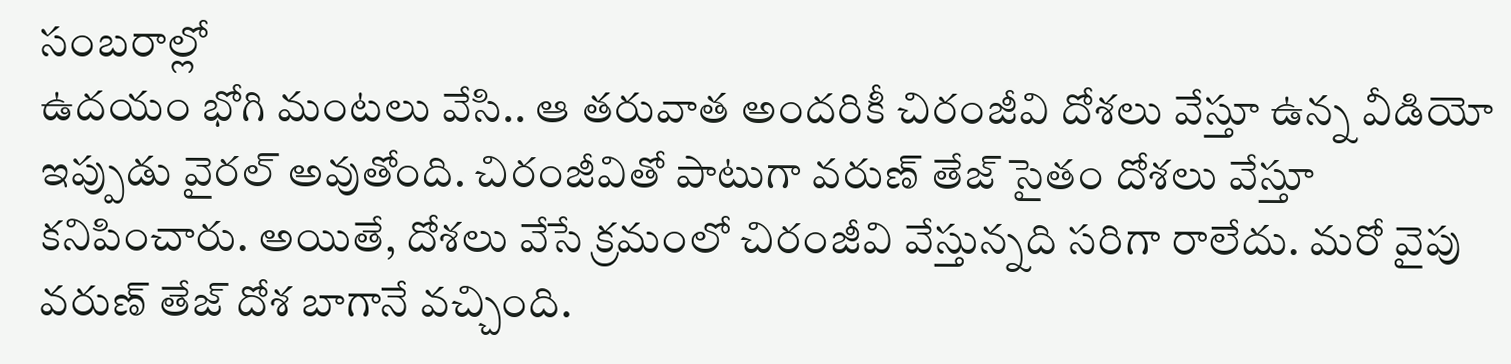సంబరాల్లో
ఉదయం భోగి మంటలు వేసి.. ఆ తరువాత అందరికీ చిరంజీవి దోశలు వేస్తూ ఉన్న వీడియో ఇప్పుడు వైరల్ అవుతోంది. చిరంజీవితో పాటుగా వరుణ్ తేజ్ సైతం దోశలు వేస్తూ కనిపించారు. అయితే, దోశలు వేసే క్రమంలో చిరంజీవి వేస్తున్నది సరిగా రాలేదు. మరో వైపు వరుణ్ తేజ్ దోశ బాగానే వచ్చింది.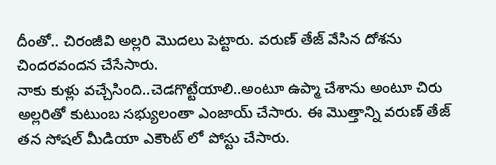దీంతో.. చిరంజీవి అల్లరి మొదలు పెట్టారు. వరుణ్ తేజ్ వేసిన దోశను చిందరవందన చేసేసారు.
నాకు కుళ్లు వచ్చేసింది..చెడగొట్టేయాలి..అంటూ ఉప్మా చేశాను అంటూ చిరు అల్లరితో కుటుంబ సభ్యులంతా ఎంజాయ్ చేసారు. ఈ మొత్తాన్ని వరుణ్ తేజ్ తన సోషల్ మీడియా ఎకౌంట్ లో పోస్టు చేసారు.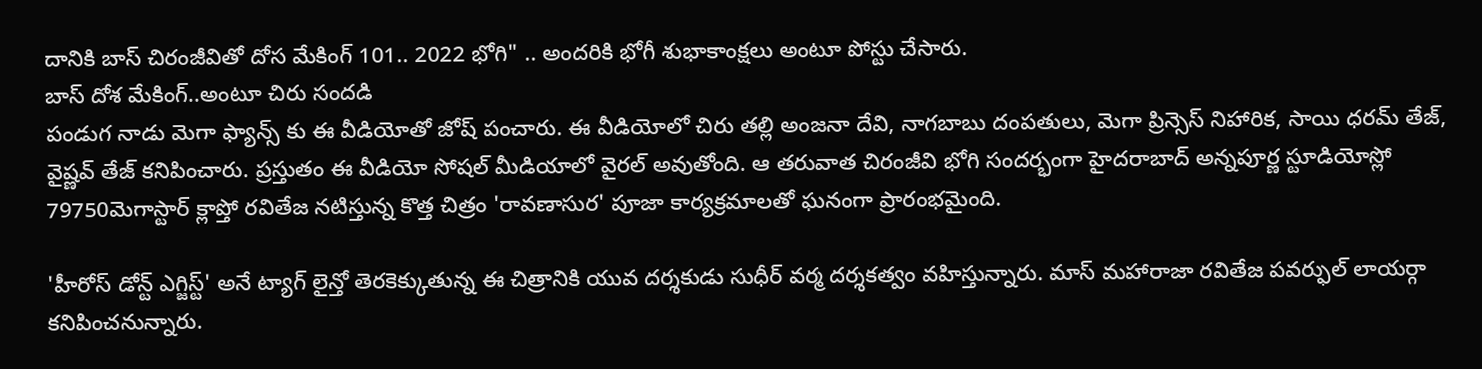దానికి బాస్ చిరంజీవితో దోస మేకింగ్ 101.. 2022 భోగి" .. అందరికి భోగీ శుభాకాంక్షలు అంటూ పోస్టు చేసారు.
బాస్ దోశ మేకింగ్..అంటూ చిరు సందడి
పండుగ నాడు మెగా ఫ్యాన్స్ కు ఈ వీడియోతో జోష్ పంచారు. ఈ వీడియోలో చిరు తల్లి అంజనా దేవి, నాగబాబు దంపతులు, మెగా ప్రిన్సెస్ నిహారిక, సాయి ధరమ్ తేజ్, వైష్ణవ్ తేజ్ కనిపించారు. ప్రస్తుతం ఈ వీడియో సోషల్ మీడియాలో వైరల్ అవుతోంది. ఆ తరువాత చిరంజీవి భోగి సందర్భంగా హైదరాబాద్ అన్నపూర్ణ స్టూడియోస్లో 79750మెగాస్టార్ క్లాప్తో రవితేజ నటిస్తున్న కొత్త చిత్రం 'రావణాసుర' పూజా కార్యక్రమాలతో ఘనంగా ప్రారంభమైంది.

'హీరోస్ డోన్ట్ ఎగ్జిస్ట్' అనే ట్యాగ్ లైన్తో తెరకెక్కుతున్న ఈ చిత్రానికి యువ దర్శకుడు సుధీర్ వర్మ దర్శకత్వం వహిస్తున్నారు. మాస్ మహారాజా రవితేజ పవర్ఫుల్ లాయర్గా కనిపించనున్నారు.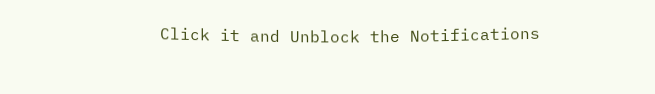Click it and Unblock the Notifications